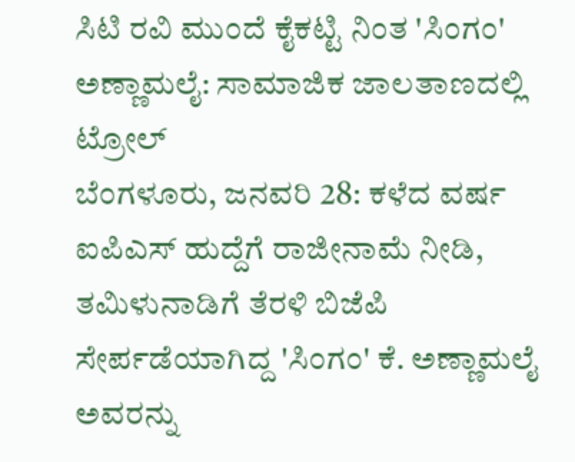ಸಿಟಿ ರವಿ ಮುಂದೆ ಕೈಕಟ್ಟಿ ನಿಂತ 'ಸಿಂಗಂ' ಅಣ್ಣಾಮಲೈ: ಸಾಮಾಜಿಕ ಜಾಲತಾಣದಲ್ಲಿ ಟ್ರೋಲ್
ಬೆಂಗಳೂರು, ಜನವರಿ 28: ಕಳೆದ ವರ್ಷ ಐಪಿಎಸ್ ಹುದ್ದೆಗೆ ರಾಜೀನಾಮೆ ನೀಡಿ, ತಮಿಳುನಾಡಿಗೆ ತೆರಳಿ ಬಿಜೆಪಿ ಸೇರ್ಪಡೆಯಾಗಿದ್ದ 'ಸಿಂಗಂ' ಕೆ. ಅಣ್ಣಾಮಲೈ ಅವರನ್ನು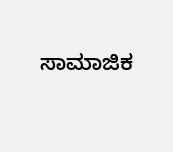ಸಾಮಾಜಿಕ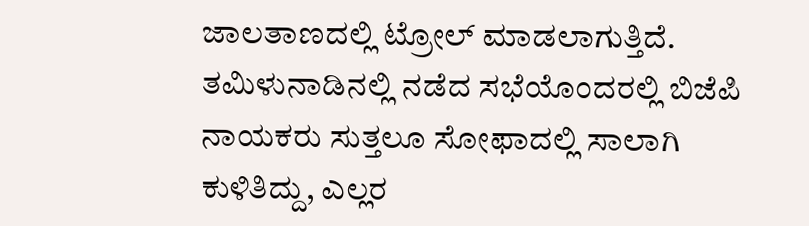ಜಾಲತಾಣದಲ್ಲಿ ಟ್ರೋಲ್ ಮಾಡಲಾಗುತ್ತಿದೆ. ತಮಿಳುನಾಡಿನಲ್ಲಿ ನಡೆದ ಸಭೆಯೊಂದರಲ್ಲಿ ಬಿಜೆಪಿ ನಾಯಕರು ಸುತ್ತಲೂ ಸೋಫಾದಲ್ಲಿ ಸಾಲಾಗಿ ಕುಳಿತಿದ್ದು, ಎಲ್ಲರ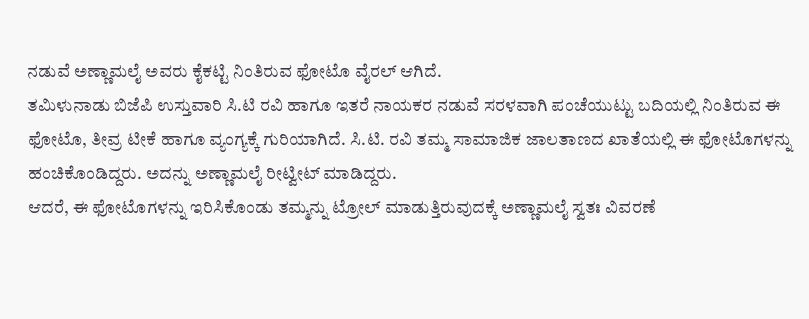ನಡುವೆ ಅಣ್ಣಾಮಲೈ ಅವರು ಕೈಕಟ್ಟಿ ನಿಂತಿರುವ ಫೋಟೊ ವೈರಲ್ ಆಗಿದೆ.
ತಮಿಳುನಾಡು ಬಿಜೆಪಿ ಉಸ್ತುವಾರಿ ಸಿ.ಟಿ ರವಿ ಹಾಗೂ ಇತರೆ ನಾಯಕರ ನಡುವೆ ಸರಳವಾಗಿ ಪಂಚೆಯುಟ್ಟು ಬದಿಯಲ್ಲಿ ನಿಂತಿರುವ ಈ ಫೋಟೊ, ತೀವ್ರ ಟೀಕೆ ಹಾಗೂ ವ್ಯಂಗ್ಯಕ್ಕೆ ಗುರಿಯಾಗಿದೆ. ಸಿ.ಟಿ. ರವಿ ತಮ್ಮ ಸಾಮಾಜಿಕ ಜಾಲತಾಣದ ಖಾತೆಯಲ್ಲಿ ಈ ಫೋಟೊಗಳನ್ನು ಹಂಚಿಕೊಂಡಿದ್ದರು. ಅದನ್ನು ಅಣ್ಣಾಮಲೈ ರೀಟ್ವೀಟ್ ಮಾಡಿದ್ದರು.
ಆದರೆ, ಈ ಫೋಟೊಗಳನ್ನು ಇರಿಸಿಕೊಂಡು ತಮ್ಮನ್ನು ಟ್ರೋಲ್ ಮಾಡುತ್ತಿರುವುದಕ್ಕೆ ಅಣ್ಣಾಮಲೈ ಸ್ವತಃ ವಿವರಣೆ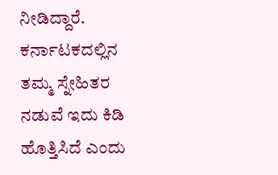ನೀಡಿದ್ದಾರೆ. ಕರ್ನಾಟಕದಲ್ಲಿನ ತಮ್ಮ ಸ್ನೇಹಿತರ ನಡುವೆ ಇದು ಕಿಡಿ ಹೊತ್ತಿಸಿದೆ ಎಂದು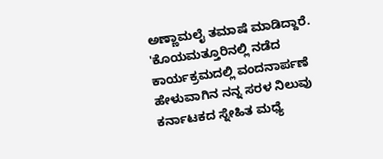ಅಣ್ಣಾಮಲೈ ತಮಾಷೆ ಮಾಡಿದ್ದಾರೆ. 'ಕೊಯಮತ್ತೂರಿನಲ್ಲಿ ನಡೆದ ಕಾರ್ಯಕ್ರಮದಲ್ಲಿ ವಂದನಾರ್ಪಣೆ ಹೇಳುವಾಗಿನ ನನ್ನ ಸರಳ ನಿಲುವು ಕರ್ನಾಟಕದ ಸ್ನೇಹಿತ ಮಧ್ಯೆ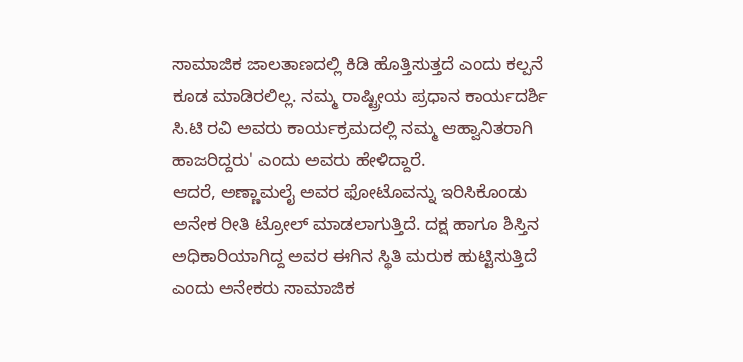ಸಾಮಾಜಿಕ ಜಾಲತಾಣದಲ್ಲಿ ಕಿಡಿ ಹೊತ್ತಿಸುತ್ತದೆ ಎಂದು ಕಲ್ಪನೆ ಕೂಡ ಮಾಡಿರಲಿಲ್ಲ. ನಮ್ಮ ರಾಷ್ಟ್ರೀಯ ಪ್ರಧಾನ ಕಾರ್ಯದರ್ಶಿ ಸಿ.ಟಿ ರವಿ ಅವರು ಕಾರ್ಯಕ್ರಮದಲ್ಲಿ ನಮ್ಮ ಆಹ್ವಾನಿತರಾಗಿ ಹಾಜರಿದ್ದರು' ಎಂದು ಅವರು ಹೇಳಿದ್ದಾರೆ.
ಆದರೆ, ಅಣ್ಣಾಮಲೈ ಅವರ ಫೋಟೊವನ್ನು ಇರಿಸಿಕೊಂಡು ಅನೇಕ ರೀತಿ ಟ್ರೋಲ್ ಮಾಡಲಾಗುತ್ತಿದೆ. ದಕ್ಷ ಹಾಗೂ ಶಿಸ್ತಿನ ಅಧಿಕಾರಿಯಾಗಿದ್ದ ಅವರ ಈಗಿನ ಸ್ಥಿತಿ ಮರುಕ ಹುಟ್ಟಿಸುತ್ತಿದೆ ಎಂದು ಅನೇಕರು ಸಾಮಾಜಿಕ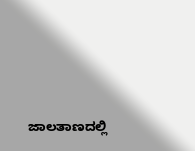ಜಾಲತಾಣದಲ್ಲಿ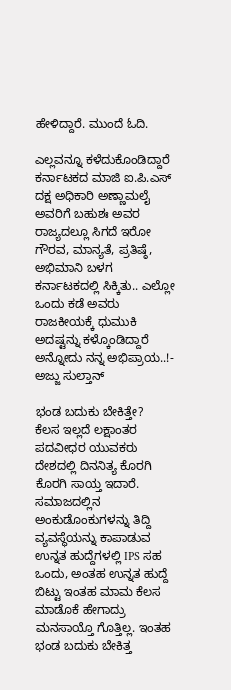ಹೇಳಿದ್ದಾರೆ. ಮುಂದೆ ಓದಿ.

ಎಲ್ಲವನ್ನೂ ಕಳೆದುಕೊಂಡಿದ್ದಾರೆ
ಕರ್ನಾಟಕದ ಮಾಜಿ ಐ.ಪಿ.ಎಸ್ ದಕ್ಷ ಅಧಿಕಾರಿ ಅಣ್ಣಾಮಲೈ ಅವರಿಗೆ ಬಹುಶಃ ಅವರ ರಾಜ್ಯದಲ್ಲೂ ಸಿಗದೆ ಇರೋ ಗೌರವ, ಮಾನ್ಯತೆ, ಪ್ರತಿಷ್ಠೆ, ಅಭಿಮಾನಿ ಬಳಗ ಕರ್ನಾಟಕದಲ್ಲಿ ಸಿಕ್ಕಿತು.. ಎಲ್ಲೋ ಒಂದು ಕಡೆ ಅವರು ರಾಜಕೀಯಕ್ಕೆ ಧುಮುಕಿ ಅದಷ್ಟನ್ನು ಕಳ್ಕೊಂಡಿದ್ದಾರೆ ಅನ್ನೋದು ನನ್ನ ಅಭಿಪ್ರಾಯ..!- ಅಜ್ಜು ಸುಲ್ತಾನ್

ಭಂಡ ಬದುಕು ಬೇಕಿತ್ತೇ?
ಕೆಲಸ ಇಲ್ಲದೆ ಲಕ್ಷಾಂತರ ಪದವೀಧರ ಯುವಕರು ದೇಶದಲ್ಲಿ ದಿನನಿತ್ಯ ಕೊರಗಿ ಕೊರಗಿ ಸಾಯ್ತ ಇದಾರೆ. ಸಮಾಜದಲ್ಲಿನ ಅಂಕುಡೊಂಕುಗಳನ್ನು ತಿದ್ದಿ ವ್ಯವಸ್ಥೆಯನ್ನು ಕಾಪಾಡುವ ಉನ್ನತ ಹುದ್ದೆಗಳಲ್ಲಿ IPS ಸಹ ಒಂದು, ಅಂತಹ ಉನ್ನತ ಹುದ್ದೆ ಬಿಟ್ಟು ಇಂತಹ ಮಾಮ ಕೆಲಸ ಮಾಡೊಕೆ ಹೇಗಾದ್ರು ಮನಸಾಯ್ತೊ ಗೊತ್ತಿಲ್ಲ. ಇಂತಹ ಭಂಡ ಬದುಕು ಬೇಕಿತ್ತ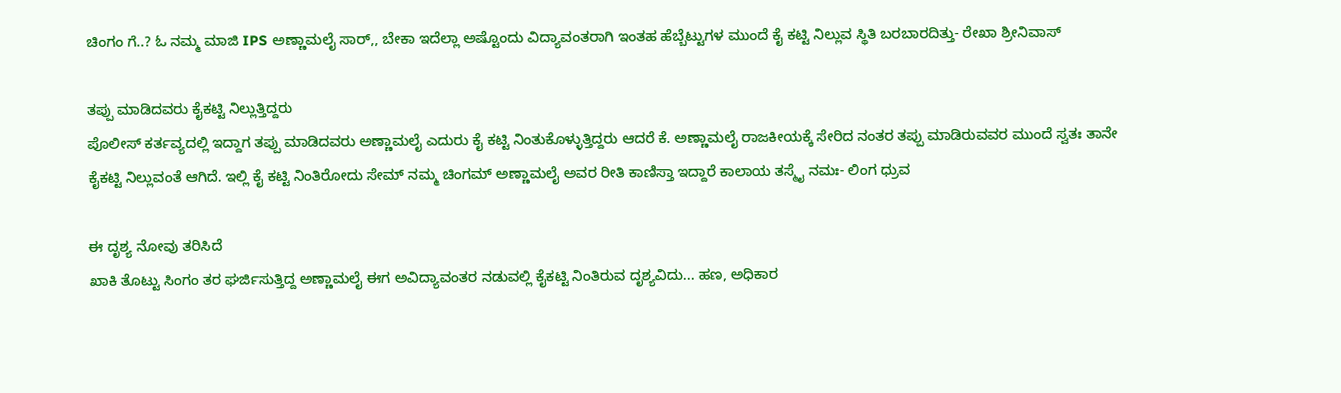ಚಿಂಗಂ ಗೆ..? ಓ ನಮ್ಮ ಮಾಜಿ IPS ಅಣ್ಣಾಮಲೈ ಸಾರ್,, ಬೇಕಾ ಇದೆಲ್ಲಾ ಅಷ್ಟೊಂದು ವಿದ್ಯಾವಂತರಾಗಿ ಇಂತಹ ಹೆಬ್ಬೆಟ್ಟುಗಳ ಮುಂದೆ ಕೈ ಕಟ್ಟಿ ನಿಲ್ಲುವ ಸ್ಥಿತಿ ಬರಬಾರದಿತ್ತು- ರೇಖಾ ಶ್ರೀನಿವಾಸ್

ತಪ್ಪು ಮಾಡಿದವರು ಕೈಕಟ್ಟಿ ನಿಲ್ಲುತ್ತಿದ್ದರು
ಪೊಲೀಸ್ ಕರ್ತವ್ಯದಲ್ಲಿ ಇದ್ದಾಗ ತಪ್ಪು ಮಾಡಿದವರು ಅಣ್ಣಾಮಲೈ ಎದುರು ಕೈ ಕಟ್ಟಿ ನಿಂತುಕೊಳ್ಳುತ್ತಿದ್ದರು ಆದರೆ ಕೆ. ಅಣ್ಣಾಮಲೈ ರಾಜಕೀಯಕ್ಕೆ ಸೇರಿದ ನಂತರ ತಪ್ಪು ಮಾಡಿರುವವರ ಮುಂದೆ ಸ್ವತಃ ತಾನೇ ಕೈಕಟ್ಟಿ ನಿಲ್ಲುವಂತೆ ಆಗಿದೆ. ಇಲ್ಲಿ ಕೈ ಕಟ್ಟಿ ನಿಂತಿರೋದು ಸೇಮ್ ನಮ್ಮ ಚಿಂಗಮ್ ಅಣ್ಣಾಮಲೈ ಅವರ ರೀತಿ ಕಾಣಿಸ್ತಾ ಇದ್ದಾರೆ ಕಾಲಾಯ ತಸ್ಮೈ ನಮಃ- ಲಿಂಗ ಧ್ರುವ

ಈ ದೃಶ್ಯ ನೋವು ತರಿಸಿದೆ
ಖಾಕಿ ತೊಟ್ಟು ಸಿಂಗಂ ತರ ಘರ್ಜಿಸುತ್ತಿದ್ದ ಅಣ್ಣಾಮಲೈ ಈಗ ಅವಿದ್ಯಾವಂತರ ನಡುವಲ್ಲಿ ಕೈಕಟ್ಟಿ ನಿಂತಿರುವ ದೃಶ್ಯವಿದು... ಹಣ, ಅಧಿಕಾರ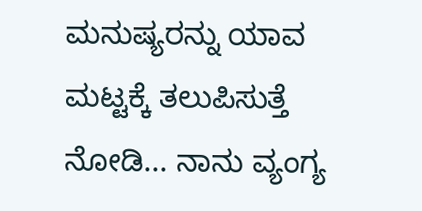ಮನುಷ್ಯರನ್ನು ಯಾವ ಮಟ್ಟಕ್ಕೆ ತಲುಪಿಸುತ್ತೆ ನೋಡಿ... ನಾನು ವ್ಯಂಗ್ಯ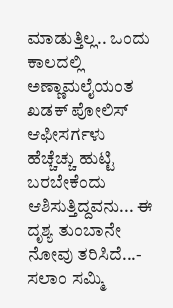ಮಾಡುತ್ತಿಲ್ಲ.. ಒಂದು ಕಾಲದಲ್ಲಿ ಅಣ್ಣಾಮಲೈಯಂತ ಖಡಕ್ ಪೋಲಿಸ್ ಆಫೀಸರ್ಗಳು ಹೆಚ್ಚೆಚ್ಚು ಹುಟ್ಟಿ ಬರಬೇಕೆಂದು ಆಶಿಸುತ್ತಿದ್ದವನು... ಈ ದೃಶ್ಯ ತುಂಬಾನೇ ನೋವು ತರಿಸಿದೆ...- ಸಲಾಂ ಸಮ್ಮಿ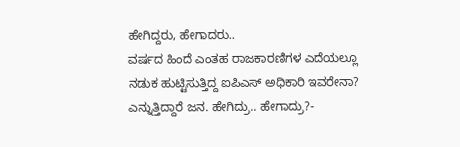ಹೇಗಿದ್ದರು, ಹೇಗಾದರು..
ವರ್ಷದ ಹಿಂದೆ ಎಂತಹ ರಾಜಕಾರಣಿಗಳ ಎದೆಯಲ್ಲೂ ನಡುಕ ಹುಟ್ಟಿಸುತ್ತಿದ್ದ ಐಪಿಎಸ್ ಅಧಿಕಾರಿ ಇವರೇನಾ? ಎನ್ನುತ್ತಿದ್ದಾರೆ ಜನ. ಹೇಗಿದ್ರು.. ಹೇಗಾದ್ರು?-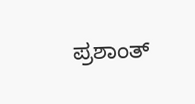ಪ್ರಶಾಂತ್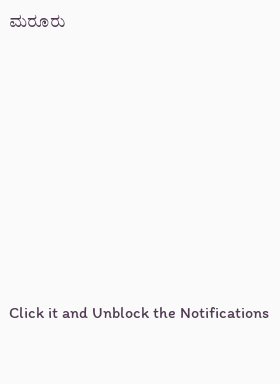ಮರೂರು












Click it and Unblock the Notifications